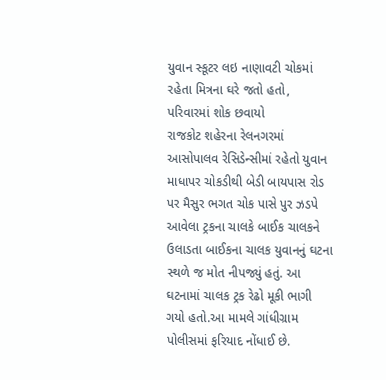યુવાન સ્કૂટર લઇ નાણાવટી ચોકમાં રહેતા મિત્રના ઘરે જતો હતો, પરિવારમાં શોક છવાયો
રાજકોટ શહેરના રેલનગરમાં આસોપાલવ રેસિડેન્સીમાં રહેતો યુવાન માધાપર ચોકડીથી બેડી બાયપાસ રોડ પર મૈસુર ભગત ચોક પાસે પુર ઝડપે આવેલા ટ્રકના ચાલકે બાઈક ચાલકને ઉલાડતા બાઈકના ચાલક યુવાનનું ઘટના સ્થળે જ મોત નીપજ્યું હતું. આ ઘટનામાં ચાલક ટ્રક રેઢો મૂકી ભાગી ગયો હતો.આ મામલે ગાંધીગ્રામ પોલીસમાં ફરિયાદ નોંધાઈ છે.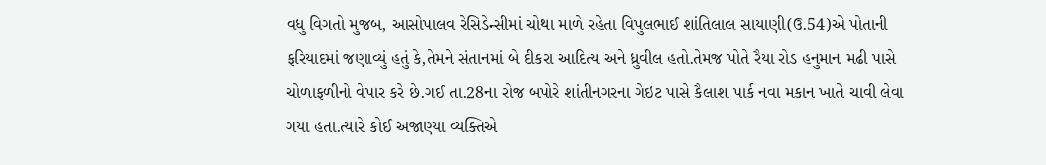વધુ વિગતો મુજબ, આસોપાલવ રેસિડેન્સીમાં ચોથા માળે રહેતા વિપુલભાઈ શાંતિલાલ સાયાણી(ઉ.54)એ પોતાની ફરિયાદમાં જણાવ્યું હતું કે,તેમને સંતાનમાં બે દીકરા આદિત્ય અને ધ્રુવીલ હતો.તેમજ પોતે રૈયા રોડ હનુમાન મઢી પાસે ચોળાફળીનો વેપાર કરે છે.ગઈ તા.28ના રોજ બપોરે શાંતીનગરના ગેઇટ પાસે કૈલાશ પાર્ક નવા મકાન ખાતે ચાવી લેવા ગયા હતા.ત્યારે કોઈ અજાણ્યા વ્યક્તિએ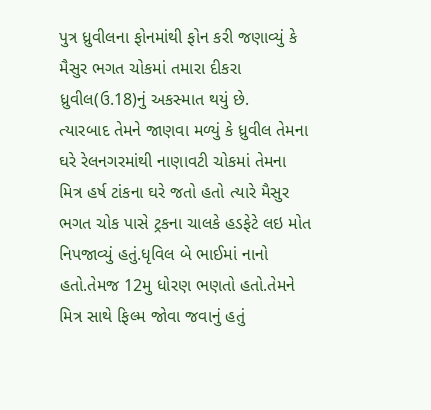પુત્ર ધ્રુવીલના ફોનમાંથી ફોન કરી જણાવ્યું કે મૈસુર ભગત ચોકમાં તમારા દીકરા ધ્રુવીલ(ઉ.18)નું અકસ્માત થયું છે.
ત્યારબાદ તેમને જાણવા મળ્યું કે ધ્રુવીલ તેમના ઘરે રેલનગરમાંથી નાણાવટી ચોકમાં તેમના મિત્ર હર્ષ ટાંકના ઘરે જતો હતો ત્યારે મૈસુર ભગત ચોક પાસે ટ્રકના ચાલકે હડફેટે લઇ મોત નિપજાવ્યું હતું.ધૃવિલ બે ભાઈમાં નાનો હતો.તેમજ 12મુ ધોરણ ભણતો હતો.તેમને મિત્ર સાથે ફિલ્મ જોવા જવાનું હતું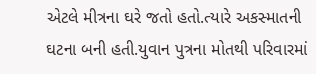એટલે મીત્રના ઘરે જતો હતો.ત્યારે અકસ્માતની ઘટના બની હતી.યુવાન પુત્રના મોતથી પરિવારમાં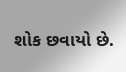શોક છવાયો છે.